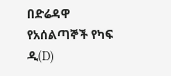በድሬዳዋ የአሰልጣኞች የካፍ ዲ(D)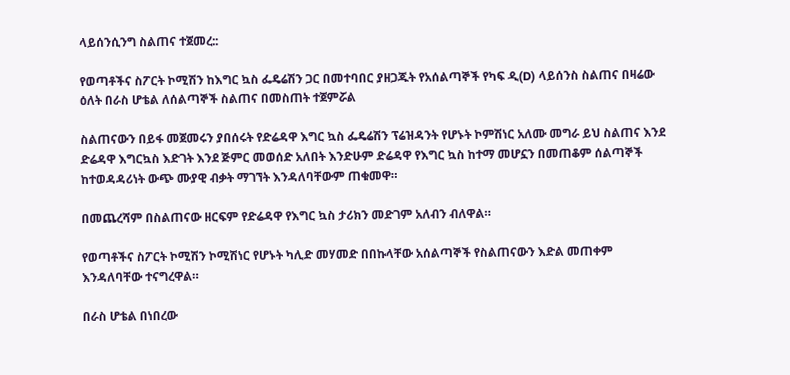ላይሰንሲንግ ስልጠና ተጀመረ::

የወጣቶችና ስፖርት ኮሚሽን ከእግር ኳስ ፌዴሬሽን ጋር በመተባበር ያዘጋጁት የአሰልጣኞች የካፍ ዲ(D) ላይሰንስ ስልጠና በዛሬው ዕለት በራስ ሆቴል ለሰልጣኞች ስልጠና በመስጠት ተጀምሯል

ስልጠናውን በይፋ መጀመሩን ያበሰሩት የድሬዳዋ እግር ኳስ ፌዴሬሽን ፕሬዝዳንት የሆኑት ኮምሽነር አለሙ መግራ ይህ ስልጠና እንደ ድሬዳዋ እግርኳስ እድገት እንደ ጅምር መወሰድ አለበት እንድሁም ድሬዳዋ የእግር ኳስ ከተማ መሆኗን በመጠቆም ሰልጣኞች ከተወዳዳሪነት ውጭ ሙያዊ ብቃት ማገኘት እንዳለባቸውም ጠቁመዋ።

በመጨረሻም በስልጠናው ዘርፍም የድሬዳዋ የእግር ኳስ ታሪክን መድገም አለብን ብለዋል።

የወጣቶችና ስፖርት ኮሚሽን ኮሚሽነር የሆኑት ካሊድ መሃመድ በበኩላቸው አሰልጣኞች የስልጠናውን እድል መጠቀም እንዳለባቸው ተናግረዋል።

በራስ ሆቴል በነበረው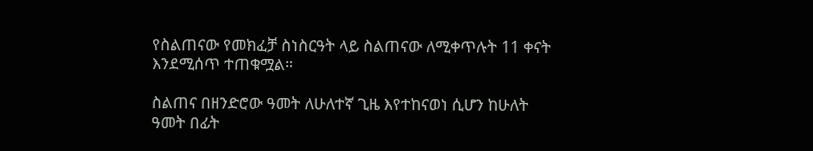የስልጠናው የመክፈቻ ስነስርዓት ላይ ስልጠናው ለሚቀጥሉት 11 ቀናት እንደሚሰጥ ተጠቁሟል።

ስልጠና በዘንድሮው ዓመት ለሁለተኛ ጊዜ እየተከናወነ ሲሆን ከሁለት ዓመት በፊት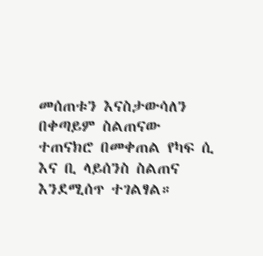መሰጠቱን እናስታውሳለን በቀጣይም ስልጠናው ተጠናክሮ በመቀጠል የካፍ ሲ እና ቢ ላይሰንስ ስልጠና እንደሚሰጥ ተገልፃል።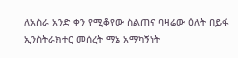ለአስራ አንድ ቀን የሚቆየው ስልጠና ባዛሬው ዕለት በይፋ ኢንስትራክተር መሰረት ማኔ አማካኝነት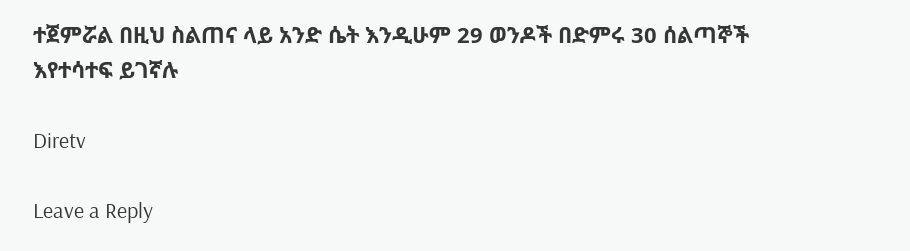ተጀምሯል በዚህ ስልጠና ላይ አንድ ሴት እንዲሁም 29 ወንዶች በድምሩ 30 ሰልጣኞች እየተሳተፍ ይገኛሉ

Diretv

Leave a Reply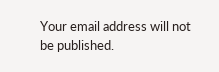Your email address will not be published.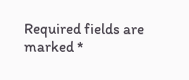Required fields are marked *